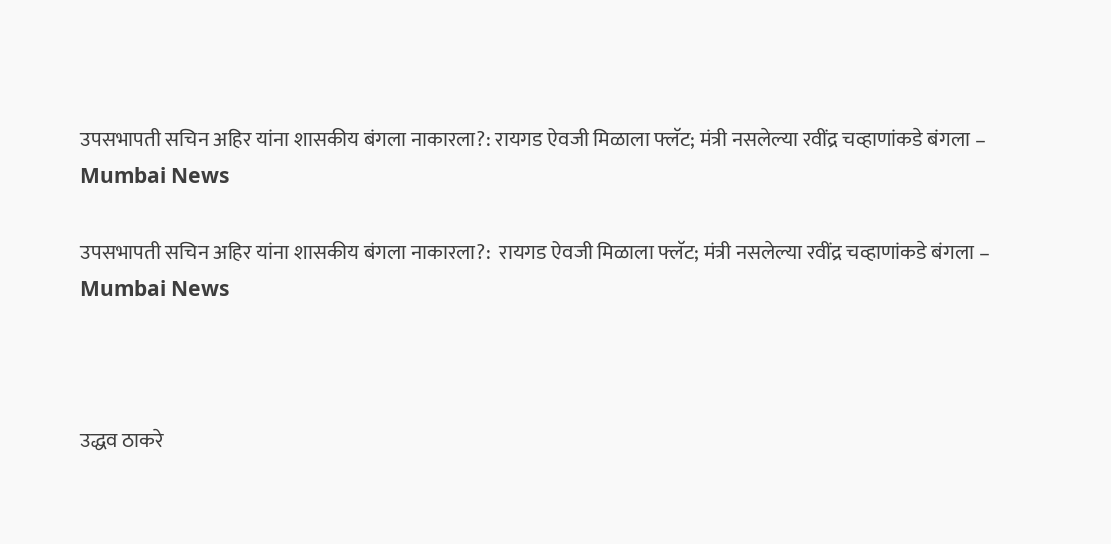उपसभापती सचिन अहिर यांना शासकीय बंगला नाकारला?: रायगड ऐवजी मिळाला फ्लॅट; मंत्री नसलेल्या रवींद्र चव्हाणांकडे बंगला – Mumbai News

उपसभापती सचिन अहिर यांना शासकीय बंगला नाकारला?:  रायगड ऐवजी मिळाला फ्लॅट; मंत्री नसलेल्या रवींद्र चव्हाणांकडे बंगला – Mumbai News



उद्धव ठाकरे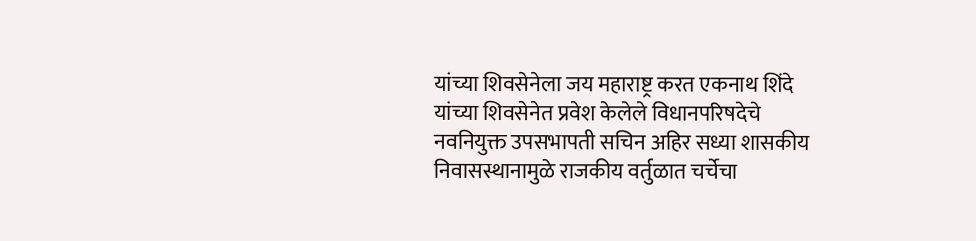यांच्या शिवसेनेला जय महाराष्ट्र करत एकनाथ शिंदे यांच्या शिवसेनेत प्रवेश केलेले विधानपरिषदेचे नवनियुक्त उपसभापती सचिन अहिर सध्या शासकीय निवासस्थानामुळे राजकीय वर्तुळात चर्चेचा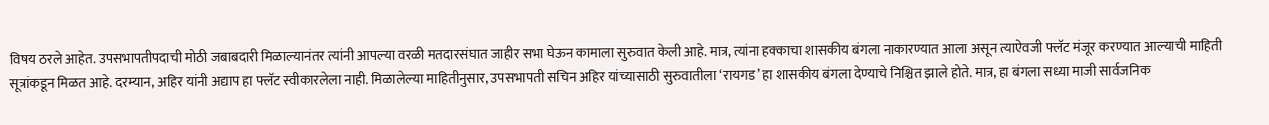विषय ठरले आहेत. उपसभापतीपदाची मोठी जबाबदारी मिळाल्यानंतर त्यांनी आपल्या वरळी मतदारसंघात जाहीर सभा घेऊन कामाला सुरुवात केली आहे. मात्र, त्यांना हक्काचा शासकीय बंगला नाकारण्यात आला असून त्याऐवजी फ्लॅट मंजूर करण्यात आल्याची माहिती सूत्रांकडून मिळत आहे. दरम्यान, अहिर यांनी अद्याप हा फ्लॅट स्वीकारलेला नाही. मिळालेल्या माहितीनुसार, उपसभापती सचिन अहिर यांच्यासाठी सुरुवातीला ‘रायगड’ हा शासकीय बंगला देण्याचे निश्चित झाले होते. मात्र, हा बंगला सध्या माजी सार्वजनिक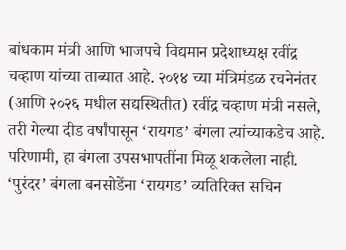बांधकाम मंत्री आणि भाजपचे विद्यमान प्रदेशाध्यक्ष रवींद्र चव्हाण यांच्या ताब्यात आहे. २०१४ च्या मंत्रिमंडळ रचनेनंतर (आणि २०२६ मधील सद्यस्थितीत) रवींद्र चव्हाण मंत्री नसले, तरी गेल्या दीड वर्षांपासून ‘रायगड’ बंगला त्यांच्याकडेच आहे. परिणामी, हा बंगला उपसभापतींना मिळू शकलेला नाही. ‘पुरंदर’ बंगला बनसोडेंना ‘रायगड’ व्यतिरिक्त सचिन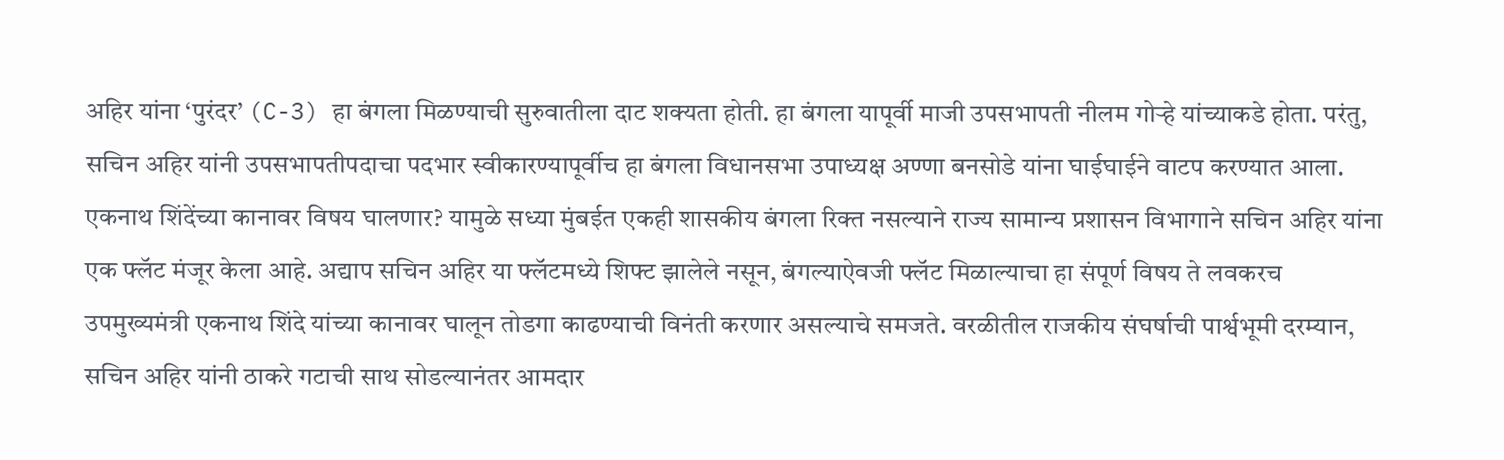अहिर यांना ‘पुरंदर’ (C-3) हा बंगला मिळण्याची सुरुवातीला दाट शक्यता होती. हा बंगला यापूर्वी माजी उपसभापती नीलम गोऱ्हे यांच्याकडे होता. परंतु, सचिन अहिर यांनी उपसभापतीपदाचा पदभार स्वीकारण्यापूर्वीच हा बंगला विधानसभा उपाध्यक्ष अण्णा बनसोडे यांना घाईघाईने वाटप करण्यात आला. एकनाथ शिंदेंच्या कानावर विषय घालणार? यामुळे सध्या मुंबईत एकही शासकीय बंगला रिक्त नसल्याने राज्य सामान्य प्रशासन विभागाने सचिन अहिर यांना एक फ्लॅट मंजूर केला आहे. अद्याप सचिन अहिर या फ्लॅटमध्ये शिफ्ट झालेले नसून, बंगल्याऐवजी फ्लॅट मिळाल्याचा हा संपूर्ण विषय ते लवकरच उपमुख्यमंत्री एकनाथ शिंदे यांच्या कानावर घालून तोडगा काढण्याची विनंती करणार असल्याचे समजते. वरळीतील राजकीय संघर्षाची पार्श्वभूमी दरम्यान, सचिन अहिर यांनी ठाकरे गटाची साथ सोडल्यानंतर आमदार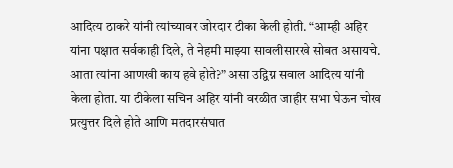आदित्य ठाकरे यांनी त्यांच्यावर जोरदार टीका केली होती. “आम्ही अहिर यांना पक्षात सर्वकाही दिले, ते नेहमी माझ्या सावलीसारखे सोबत असायचे. आता त्यांना आणखी काय हवे होते?” असा उद्विग्न सवाल आदित्य यांनी केला होता. या टीकेला सचिन अहिर यांनी वरळीत जाहीर सभा घेऊन चोख प्रत्युत्तर दिले होते आणि मतदारसंघात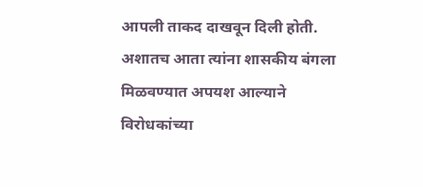आपली ताकद दाखवून दिली होती. अशातच आता त्यांना शासकीय बंगला मिळवण्यात अपयश आल्याने विरोधकांच्या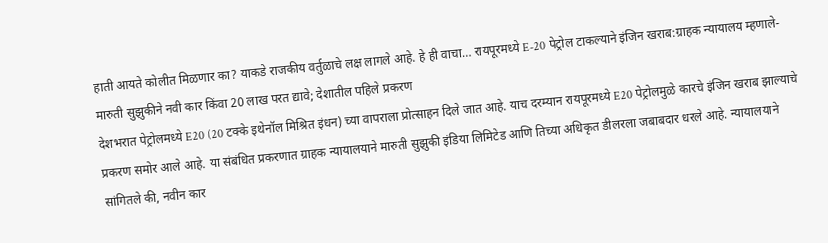हाती आयते कोलीत मिळणार का? याकडे राजकीय वर्तुळाचे लक्ष लागले आहे. हे ही वाचा… रायपूरमध्ये E-20 पेट्रोल टाकल्याने इंजिन खराब:ग्राहक न्यायालय म्हणाले- मारुती सुझुकीने नवी कार किंवा 20 लाख परत द्यावे; देशातील पहिले प्रकरण
देशभरात पेट्रोलमध्ये E20 (20 टक्के इथेनॉल मिश्रित इंधन) च्या वापराला प्रोत्साहन दिले जात आहे. याच दरम्यान रायपूरमध्ये E20 पेट्रोलमुळे कारचे इंजिन खराब झाल्याचे प्रकरण समोर आले आहे. या संबंधित प्रकरणात ग्राहक न्यायालयाने मारुती सुझुकी इंडिया लिमिटेड आणि तिच्या अधिकृत डीलरला जबाबदार धरले आहे. न्यायालयाने सांगितले की, नवीन कार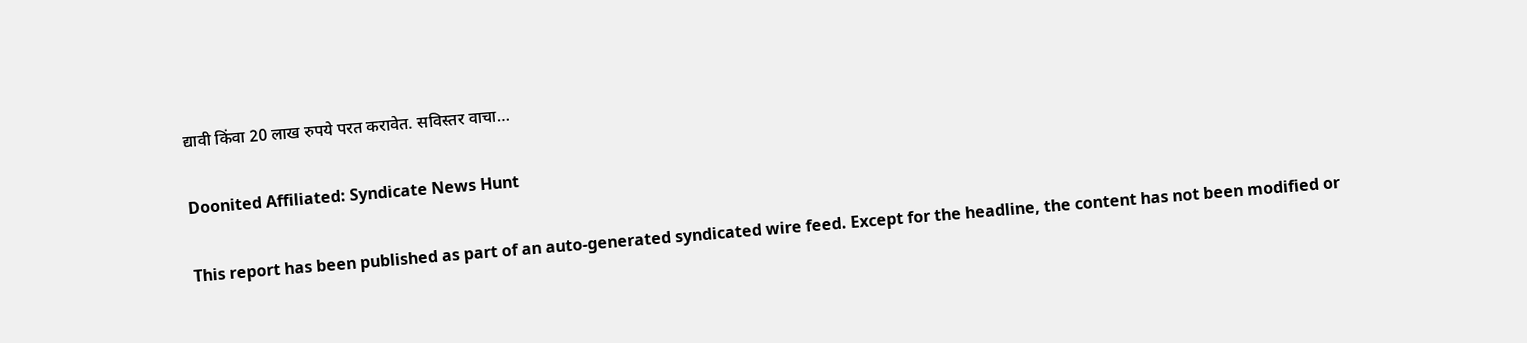द्यावी किंवा 20 लाख रुपये परत करावेत. सविस्तर वाचा…

Doonited Affiliated: Syndicate News Hunt

This report has been published as part of an auto-generated syndicated wire feed. Except for the headline, the content has not been modified or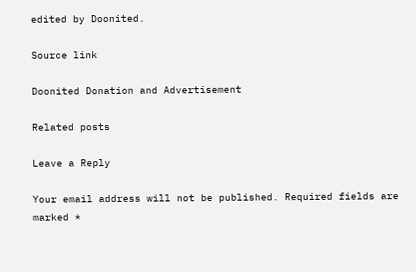edited by Doonited.

Source link

Doonited Donation and Advertisement

Related posts

Leave a Reply

Your email address will not be published. Required fields are marked *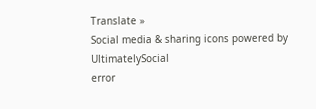Translate »
Social media & sharing icons powered by UltimatelySocial
error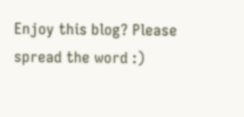Enjoy this blog? Please spread the word :)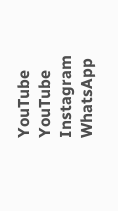YouTube
YouTube
Instagram
WhatsApp